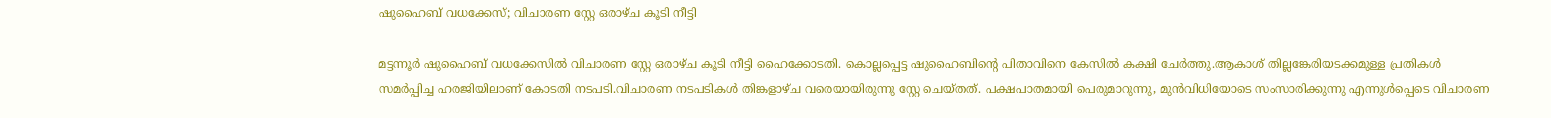ഷുഹൈബ് വധക്കേസ്; വിചാരണ സ്റ്റേ ഒരാഴ്ച കൂടി നീട്ടി

മട്ടന്നൂര്‍ ഷുഹൈബ് വധക്കേസില്‍ വിചാരണ സ്റ്റേ ഒരാഴ്ച കൂടി നീട്ടി ഹൈക്കോടതി. കൊല്ലപ്പെട്ട ഷുഹൈബിന്‍റെ പിതാവിനെ കേസില്‍ കക്ഷി ചേർത്തു.ആകാശ് തില്ലങ്കേരിയടക്കമുള്ള പ്രതികള്‍ സമർപ്പിച്ച ഹരജിയിലാണ് കോടതി നടപടി.വിചാരണ നടപടികള്‍ തിങ്കളാഴ്ച വരെയായിരുന്നു സ്റ്റേ ചെയ്തത്. പക്ഷപാതമായി പെരുമാറുന്നു, മുൻവിധിയോടെ സംസാരിക്കുന്നു എന്നുള്‍പ്പെടെ വിചാരണ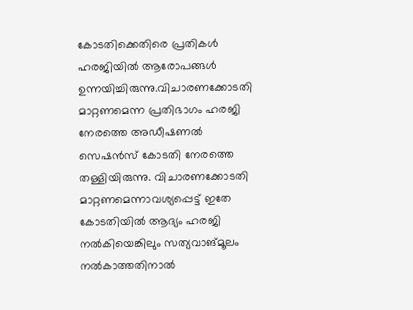കോടതിക്കെതിരെ പ്രതികള്‍ ഹരജിയില്‍ ആരോപങ്ങള്‍ ഉന്നയിച്ചിരുന്നു.വിചാരണക്കോടതി മാറ്റണമെന്ന പ്രതിഭാഗം ഹരജി നേരത്തെ അഡീഷണല്‍ സെഷൻസ് കോടതി നേരത്തെ തള്ളിയിരുന്നു. വിചാരണക്കോടതി മാറ്റണമെന്നാവശ്യപ്പെട്ട് ഇതേ കോടതിയില്‍ ആദ്യം ഹരജി നല്‍കിയെങ്കിലും സത്യവാങ്മൂലം നല്‍കാത്തതിനാല്‍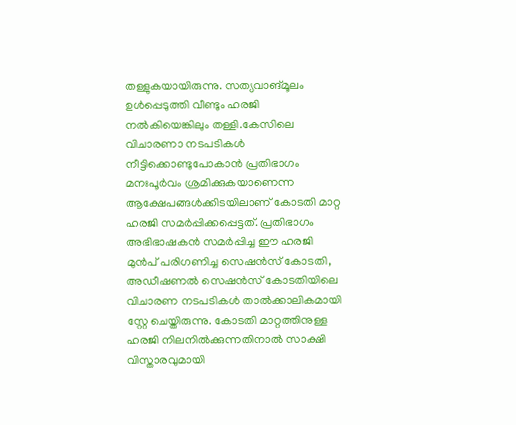തള്ളുകയായിരുന്നു. സത്യവാങ്മൂലം ഉള്‍പ്പെടുത്തി വീണ്ടും ഹരജി നല്‍കിയെങ്കിലും തള്ളി.കേസിലെ വിചാരണാ നടപടികള്‍ നീട്ടിക്കൊണ്ടുപോകാൻ പ്രതിഭാഗം മനഃപൂർവം ശ്രമിക്കുകയാണെന്ന ആക്ഷേപങ്ങള്‍ക്കിടയിലാണ് കോടതി മാറ്റ ഹരജി സമർപ്പിക്കപ്പെട്ടത്. പ്രതിഭാഗം അഭിഭാഷകൻ സമർപ്പിച്ച ഈ ഹരജി മുൻപ് പരിഗണിച്ച സെഷൻസ് കോടതി, അഡീഷണല്‍ സെഷൻസ് കോടതിയിലെ വിചാരണ നടപടികള്‍ താല്‍ക്കാലികമായി സ്റ്റേ ചെയ്തിരുന്നു. കോടതി മാറ്റത്തിനുള്ള ഹരജി നിലനില്‍ക്കുന്നതിനാല്‍ സാക്ഷി വിസ്താരവുമായി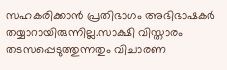സഹകരിക്കാൻ പ്രതിഭാഗം അഭിഭാഷകർ തയ്യാറായിരുന്നില്ല.സാക്ഷി വിസ്താരം തടസപ്പെടുത്തുന്നതും വിചാരണ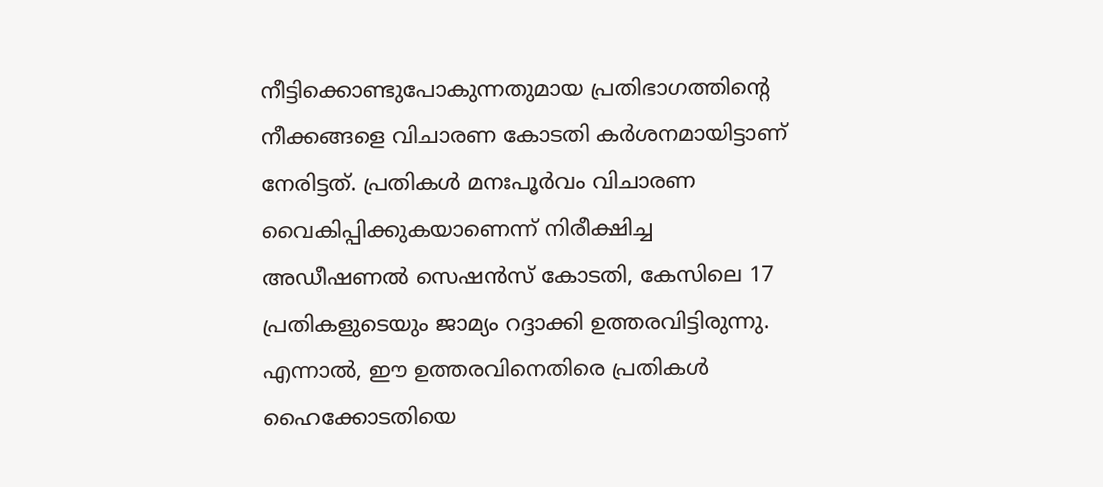നീട്ടിക്കൊണ്ടുപോകുന്നതുമായ പ്രതിഭാഗത്തിന്റെ നീക്കങ്ങളെ വിചാരണ കോടതി കർശനമായിട്ടാണ് നേരിട്ടത്. പ്രതികള്‍ മനഃപൂർവം വിചാരണ വൈകിപ്പിക്കുകയാണെന്ന് നിരീക്ഷിച്ച അഡീഷണല്‍ സെഷൻസ് കോടതി, കേസിലെ 17 പ്രതികളുടെയും ജാമ്യം റദ്ദാക്കി ഉത്തരവിട്ടിരുന്നു. എന്നാല്‍, ഈ ഉത്തരവിനെതിരെ പ്രതികള്‍ ഹൈക്കോടതിയെ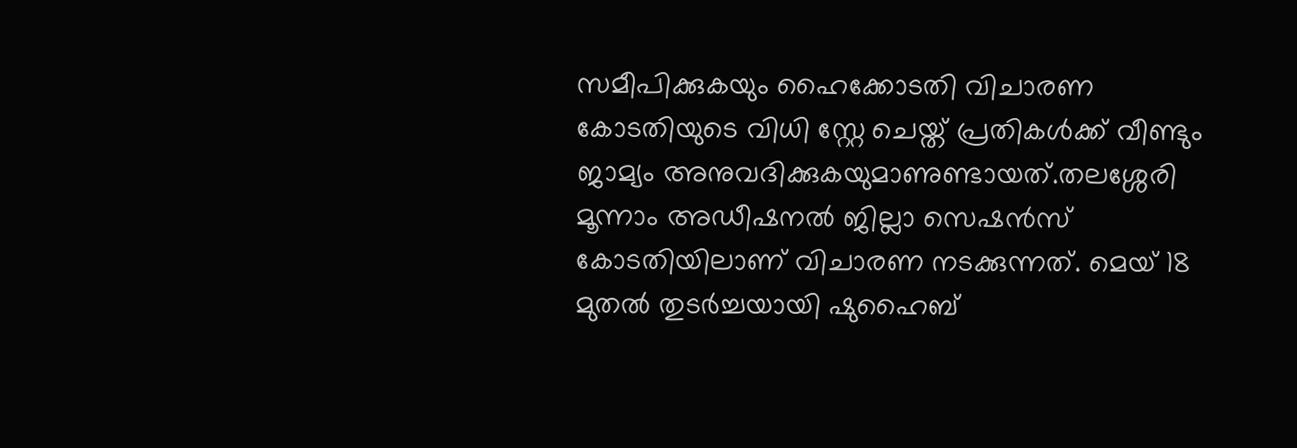സമീപിക്കുകയും ഹൈക്കോടതി വിചാരണ കോടതിയുടെ വിധി സ്റ്റേ ചെയ്ത് പ്രതികള്‍ക്ക് വീണ്ടും ജാമ്യം അനുവദിക്കുകയുമാണുണ്ടായത്.തലശ്ശേരി മൂന്നാം അഡീഷനല്‍ ജില്ലാ സെഷൻസ് കോടതിയിലാണ് വിചാരണ നടക്കുന്നത്. മെയ് 18 മുതല്‍ തുടർച്ചയായി ഷുഹൈബ്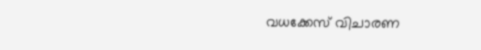വധക്കേസ് വിചാരണ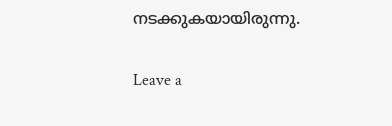നടക്കുകയായിരുന്നു.

Leave a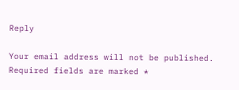Reply

Your email address will not be published. Required fields are marked *